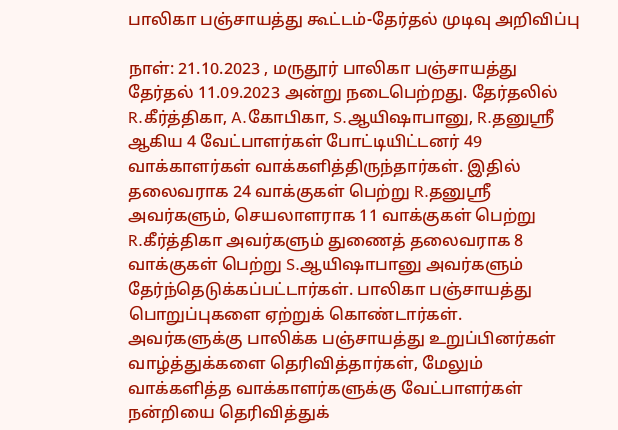பாலிகா பஞ்சாயத்து கூட்டம்-தேர்தல் முடிவு அறிவிப்பு

நாள்: 21.10.2023 , மருதூர் பாலிகா பஞ்சாயத்து தேர்தல் 11.09.2023 அன்று நடைபெற்றது. தேர்தலில் R.கீர்த்திகா, A.கோபிகா, S.ஆயிஷாபானு, R.தனுஸ்ரீ ஆகிய 4 வேட்பாளர்கள் போட்டியிட்டனர் 49 வாக்காளர்கள் வாக்களித்திருந்தார்கள். இதில் தலைவராக 24 வாக்குகள் பெற்று R.தனுஸ்ரீ அவர்களும், செயலாளராக 11 வாக்குகள் பெற்று R.கீர்த்திகா அவர்களும் துணைத் தலைவராக 8 வாக்குகள் பெற்று S.ஆயிஷாபானு அவர்களும் தேர்ந்தெடுக்கப்பட்டார்கள். பாலிகா பஞ்சாயத்து பொறுப்புகளை ஏற்றுக் கொண்டார்கள். அவர்களுக்கு பாலிக்க பஞ்சாயத்து உறுப்பினர்கள் வாழ்த்துக்களை தெரிவித்தார்கள், மேலும் வாக்களித்த வாக்காளர்களுக்கு வேட்பாளர்கள் நன்றியை தெரிவித்துக்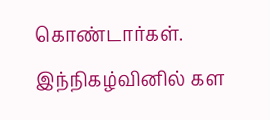கொண்டார்கள். இந்நிகழ்வினில் கள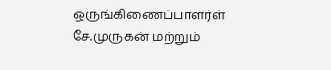ஒருங்கிணைப்பாளர்ள் சே.முருகன் மற்றும்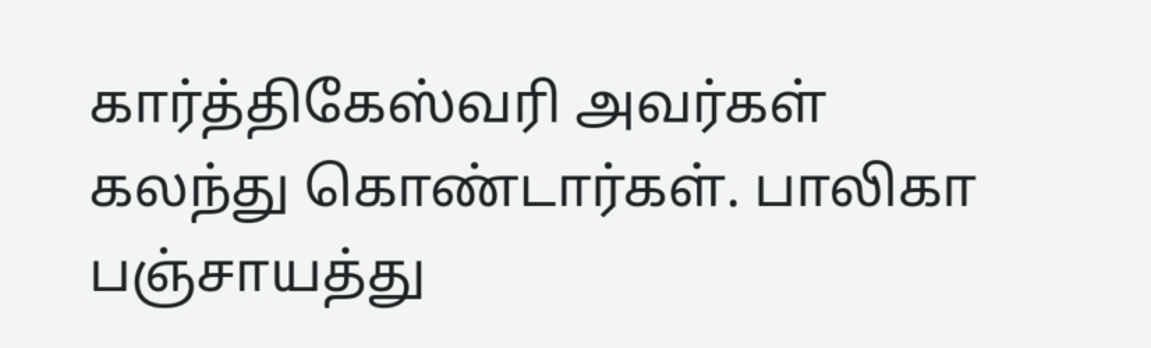கார்த்திகேஸ்வரி அவர்கள் கலந்து கொண்டார்கள். பாலிகா பஞ்சாயத்து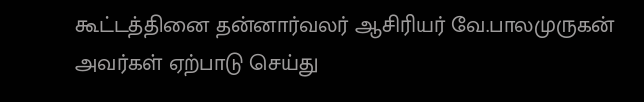கூட்டத்தினை தன்னார்வலர் ஆசிரியர் வே.பாலமுருகன் அவர்கள் ஏற்பாடு செய்து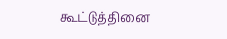கூட்டுத்தினை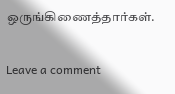ஒருங்கிணைத்தார்கள்.

Leave a comment